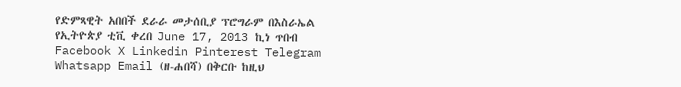የድምጻዊት አበበች ደራራ መታሰቢያ ፕሮግራም በእስራኤል የኢትዮጵያ ቲቪ ቀረበ June 17, 2013 ኪነ ጥበብ Facebook X Linkedin Pinterest Telegram Whatsapp Email (ዘ-ሐበሻ) በቅርቡ ከዚህ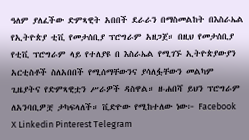ዓለም ያለፈችው ድምጻዊት አበበች ደራራን በማስመልከት በእስራኤል የኢትዮጵያ ቲቪ የመታሰቢያ ፕሮግራም አዘጋጀ። በዚህ የመታሰቢያ የቲቪ ፕሮግራም ላይ የተለያዩ በ እስራኤል የሚገኙ ኢትዮጵያውያን አርቲስቶች ስለአበበች የሚሰማቸውንና ያሳለፏቸውን መልካም ጊዜያትና የድምጻዊቷን ሥራዎች ዳስዋል። ዘ-ሐበሻ ይህን ፕሮግራም ለአንባቢዎቿ ታካፍላለች። ቪድዮው የሚከተለው ነው፦ Facebook X Linkedin Pinterest Telegram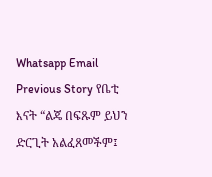Whatsapp Email Previous Story የቤቲ እናት “ልጄ በፍጹም ይህን ድርጊት አልፈጸመችም፤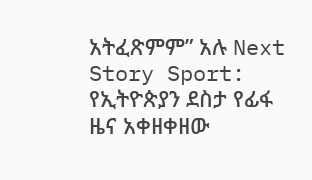አትፈጽምም” አሉ Next Story Sport: የኢትዮጵያን ደስታ የፊፋ ዜና አቀዘቀዘው